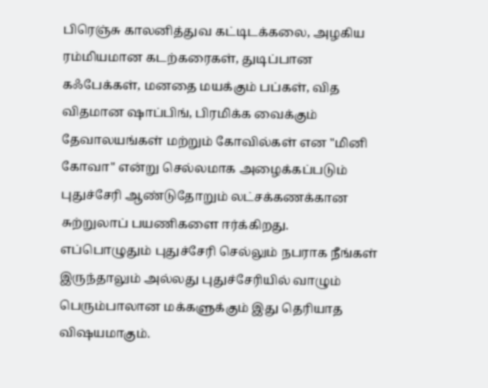பிரெஞ்சு காலனித்துவ கட்டிடக்கலை, அழகிய ரம்மியமான கடற்கரைகள், துடிப்பான கஃபேக்கள், மனதை மயக்கும் பப்கள், வித விதமான ஷாப்பிங், பிரமிக்க வைக்கும் தேவாலயங்கள் மற்றும் கோவில்கள் என "மினி கோவா" என்று செல்லமாக அழைக்கப்படும் புதுச்சேரி ஆண்டுதோறும் லட்சக்கணக்கான சுற்றுலாப் பயணிகளை ஈர்க்கிறது. எப்பொழுதும் புதுச்சேரி செல்லும் நபராக நீங்கள் இருந்தாலும் அல்லது புதுச்சேரியில் வாழும் பெரும்பாலான மக்களுக்கும் இது தெரியாத விஷயமாகும்.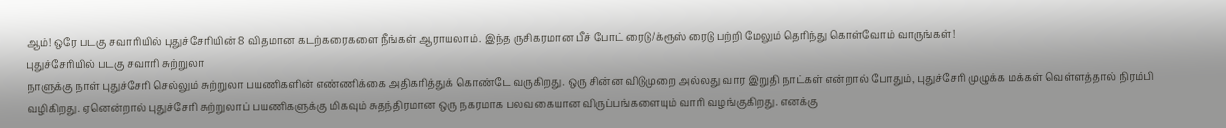ஆம்! ஒரே படகு சவாரியில் புதுச்சேரியின் 8 விதமான கடற்கரைகளை நீங்கள் ஆராயலாம். இந்த ருசிகரமான பீச் போட் ரைடு/க்ரூஸ் ரைடு பற்றி மேலும் தெரிந்து கொள்வோம் வாருங்கள்!
புதுச்சேரியில் படகு சவாரி சுற்றுலா
நாளுக்கு நாள் புதுச்சேரி செல்லும் சுற்றுலா பயணிகளின் எண்ணிக்கை அதிகரித்துக் கொண்டே வருகிறது. ஒரு சின்ன விடுமுறை அல்லது வார இறுதி நாட்கள் என்றால் போதும், புதுச்சேரி முழுக்க மக்கள் வெள்ளத்தால் நிரம்பி வழிகிறது. ஏனென்றால் புதுச்சேரி சுற்றுலாப் பயணிகளுக்கு மிகவும் சுதந்திரமான ஒரு நகரமாக பலவகையான விருப்பங்களையும் வாரி வழங்குகிறது. எனக்கு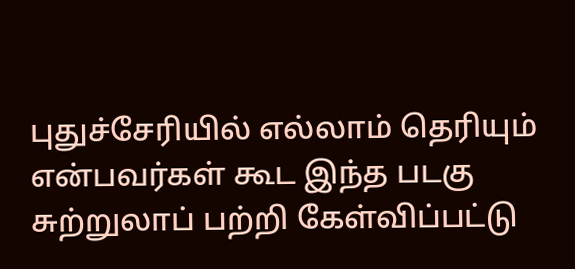புதுச்சேரியில் எல்லாம் தெரியும் என்பவர்கள் கூட இந்த படகு சுற்றுலாப் பற்றி கேள்விப்பட்டு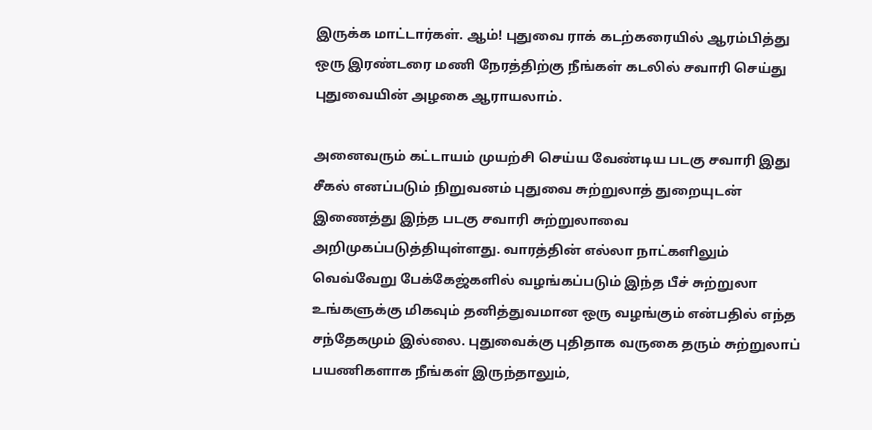இருக்க மாட்டார்கள். ஆம்! புதுவை ராக் கடற்கரையில் ஆரம்பித்து ஒரு இரண்டரை மணி நேரத்திற்கு நீங்கள் கடலில் சவாரி செய்து புதுவையின் அழகை ஆராயலாம்.

அனைவரும் கட்டாயம் முயற்சி செய்ய வேண்டிய படகு சவாரி இது
சீகல் எனப்படும் நிறுவனம் புதுவை சுற்றுலாத் துறையுடன் இணைத்து இந்த படகு சவாரி சுற்றுலாவை அறிமுகப்படுத்தியுள்ளது. வாரத்தின் எல்லா நாட்களிலும் வெவ்வேறு பேக்கேஜ்களில் வழங்கப்படும் இந்த பீச் சுற்றுலா உங்களுக்கு மிகவும் தனித்துவமான ஒரு வழங்கும் என்பதில் எந்த சந்தேகமும் இல்லை. புதுவைக்கு புதிதாக வருகை தரும் சுற்றுலாப் பயணிகளாக நீங்கள் இருந்தாலும்,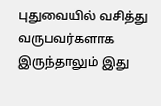புதுவையில் வசித்து வருபவர்களாக இருந்தாலும் இது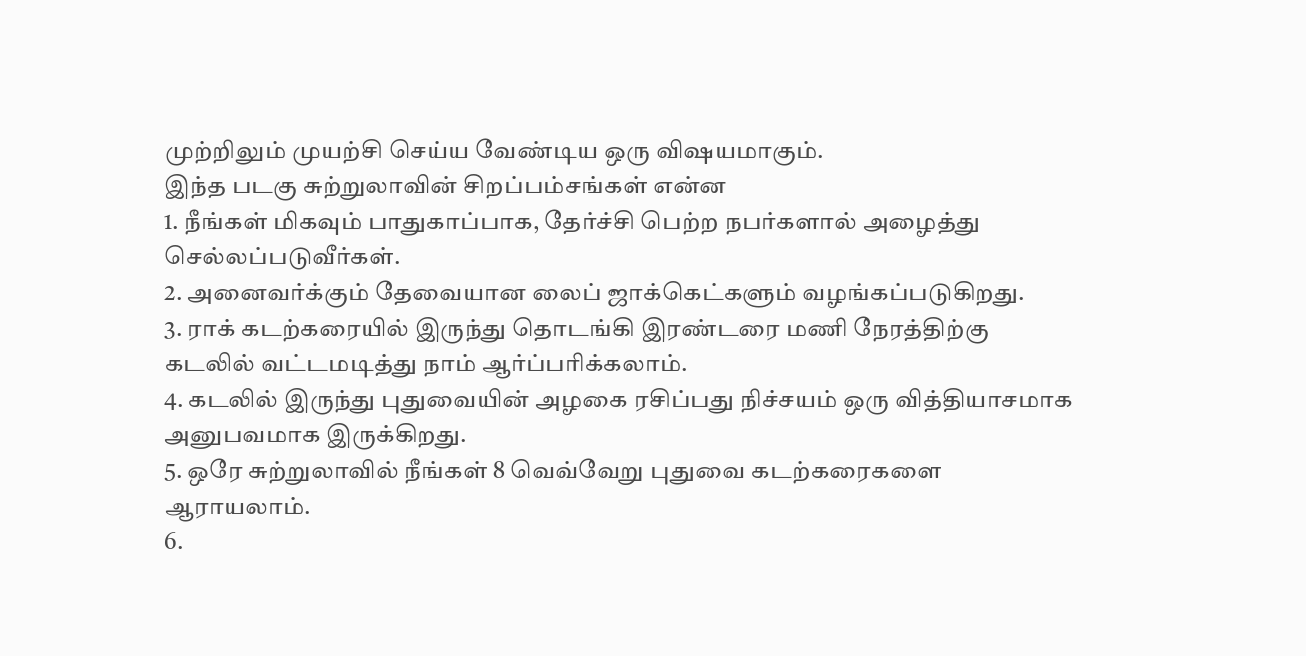முற்றிலும் முயற்சி செய்ய வேண்டிய ஒரு விஷயமாகும்.
இந்த படகு சுற்றுலாவின் சிறப்பம்சங்கள் என்ன
1. நீங்கள் மிகவும் பாதுகாப்பாக, தேர்ச்சி பெற்ற நபர்களால் அழைத்து செல்லப்படுவீர்கள்.
2. அனைவர்க்கும் தேவையான லைப் ஜாக்கெட்களும் வழங்கப்படுகிறது.
3. ராக் கடற்கரையில் இருந்து தொடங்கி இரண்டரை மணி நேரத்திற்கு கடலில் வட்டமடித்து நாம் ஆர்ப்பரிக்கலாம்.
4. கடலில் இருந்து புதுவையின் அழகை ரசிப்பது நிச்சயம் ஒரு வித்தியாசமாக அனுபவமாக இருக்கிறது.
5. ஒரே சுற்றுலாவில் நீங்கள் 8 வெவ்வேறு புதுவை கடற்கரைகளை ஆராயலாம்.
6.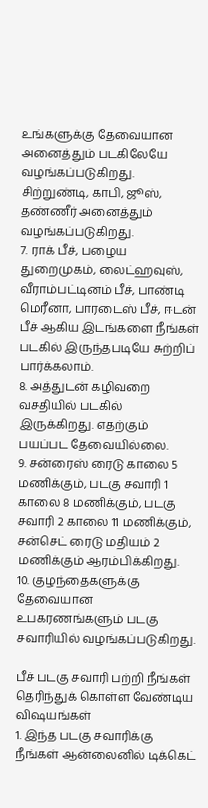உங்களுக்கு தேவையான அனைத்தும் படகிலேயே வழங்கப்படுகிறது. சிற்றுண்டி, காபி, ஜூஸ், தண்ணீர் அனைத்தும் வழங்கப்படுகிறது.
7. ராக் பீச், பழைய துறைமுகம், லைட்ஹவுஸ், வீராம்பட்டினம் பீச், பாண்டி மெரீனா, பாரடைஸ் பீச், ஈடன் பீச் ஆகிய இடங்களை நீங்கள் படகில் இருந்தபடியே சுற்றிப் பார்க்கலாம்.
8. அத்துடன் கழிவறை வசதியில் படகில் இருக்கிறது. எதற்கும் பயப்பட தேவையில்லை.
9. சன்ரைஸ் ரைடு காலை 5 மணிக்கும், படகு சவாரி 1 காலை 8 மணிக்கும், படகு சவாரி 2 காலை 11 மணிக்கும், சன்செட் ரைடு மதியம் 2 மணிக்கும் ஆரம்பிக்கிறது.
10. குழந்தைகளுக்கு தேவையான உபகரணங்களும் படகு சவாரியில் வழங்கப்படுகிறது.

பீச் படகு சவாரி பற்றி நீங்கள் தெரிந்துக் கொள்ள வேண்டிய விஷயங்கள்
1. இந்த படகு சவாரிக்கு நீங்கள் ஆன்லைனில் டிக்கெட்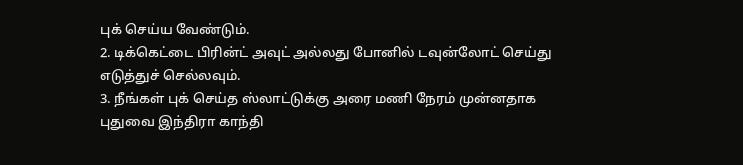புக் செய்ய வேண்டும்.
2. டிக்கெட்டை பிரின்ட் அவுட் அல்லது போனில் டவுன்லோட் செய்து எடுத்துச் செல்லவும்.
3. நீங்கள் புக் செய்த ஸ்லாட்டுக்கு அரை மணி நேரம் முன்னதாக புதுவை இந்திரா காந்தி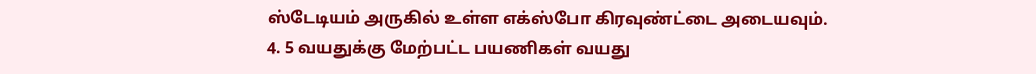ஸ்டேடியம் அருகில் உள்ள எக்ஸ்போ கிரவுண்ட்டை அடையவும்.
4. 5 வயதுக்கு மேற்பட்ட பயணிகள் வயது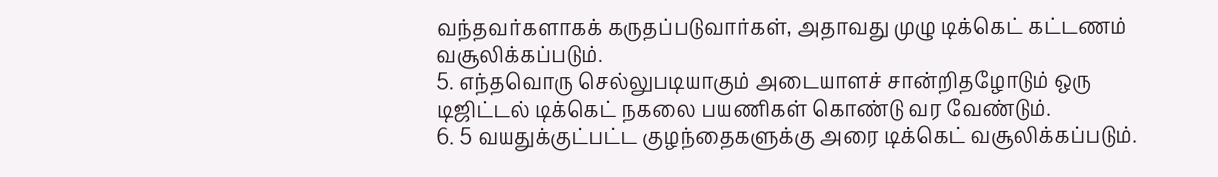வந்தவர்களாகக் கருதப்படுவார்கள், அதாவது முழு டிக்கெட் கட்டணம் வசூலிக்கப்படும்.
5. எந்தவொரு செல்லுபடியாகும் அடையாளச் சான்றிதழோடும் ஒரு டிஜிட்டல் டிக்கெட் நகலை பயணிகள் கொண்டு வர வேண்டும்.
6. 5 வயதுக்குட்பட்ட குழந்தைகளுக்கு அரை டிக்கெட் வசூலிக்கப்படும்.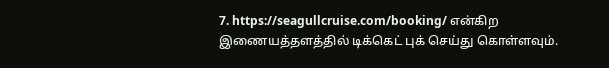7. https://seagullcruise.com/booking/ என்கிற இணையத்தளத்தில் டிக்கெட் புக் செய்து கொள்ளவும்.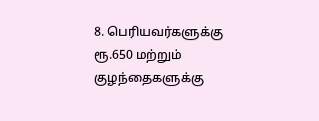8. பெரியவர்களுக்கு ரூ.650 மற்றும் குழந்தைகளுக்கு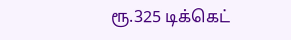ரூ.325 டிக்கெட்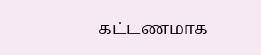கட்டணமாக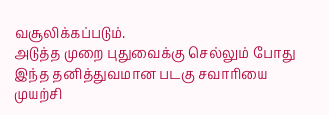வசூலிக்கப்படும்.
அடுத்த முறை புதுவைக்கு செல்லும் போது இந்த தனித்துவமான படகு சவாரியை முயற்சி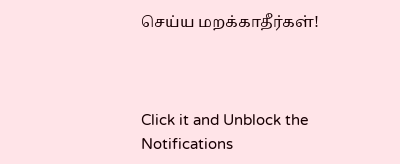செய்ய மறக்காதீர்கள்!



Click it and Unblock the Notifications